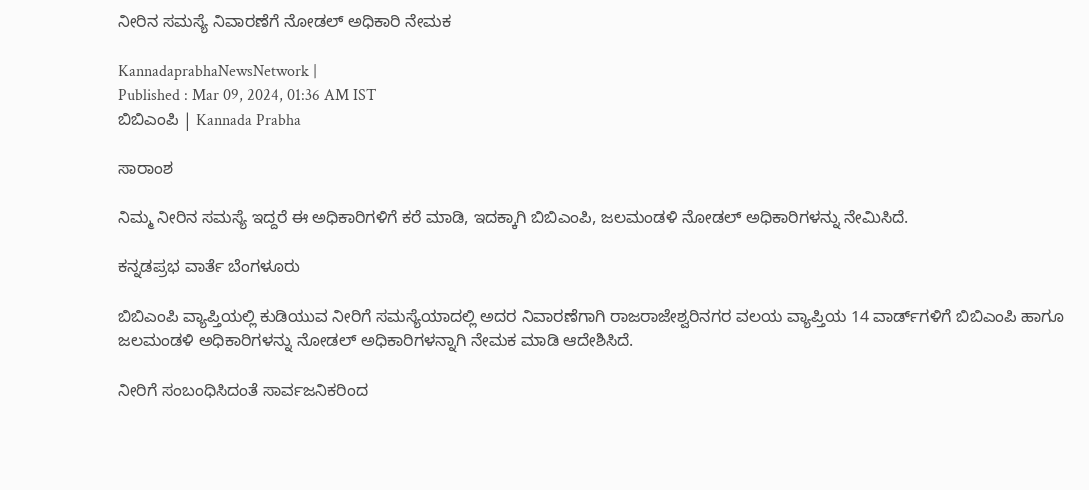ನೀರಿನ ಸಮಸ್ಯೆ ನಿವಾರಣೆಗೆ ನೋಡಲ್ ಅಧಿಕಾರಿ ನೇಮಕ

KannadaprabhaNewsNetwork |
Published : Mar 09, 2024, 01:36 AM IST
ಬಿಬಿಎಂಪಿ | Kannada Prabha

ಸಾರಾಂಶ

ನಿಮ್ಮ ನೀರಿನ ಸಮಸ್ಯೆ ಇದ್ದರೆ ಈ ಅಧಿಕಾರಿಗಳಿಗೆ ಕರೆ ಮಾಡಿ, ಇದಕ್ಕಾಗಿ ಬಿಬಿಎಂಪಿ, ಜಲಮಂಡಳಿ ನೋಡಲ್‌ ಅಧಿಕಾರಿಗಳನ್ನು ನೇಮಿಸಿದೆ.

ಕನ್ನಡಪ್ರಭ ವಾರ್ತೆ ಬೆಂಗಳೂರು

ಬಿಬಿಎಂಪಿ ವ್ಯಾಪ್ತಿಯಲ್ಲಿ ಕುಡಿಯುವ ನೀರಿಗೆ ಸಮಸ್ಯೆಯಾದಲ್ಲಿ ಅದರ ನಿವಾರಣೆಗಾಗಿ ರಾಜರಾಜೇಶ್ವರಿನಗರ ವಲಯ ವ್ಯಾಪ್ತಿಯ 14 ವಾರ್ಡ್‌ಗಳಿಗೆ ಬಿಬಿಎಂಪಿ ಹಾಗೂ ಜಲಮಂಡಳಿ ಅಧಿಕಾರಿಗಳನ್ನು ನೋಡಲ್ ಅಧಿಕಾರಿಗಳನ್ನಾಗಿ ನೇಮಕ ಮಾಡಿ ಆದೇಶಿಸಿದೆ.

ನೀರಿಗೆ ಸಂಬಂಧಿಸಿದಂತೆ ಸಾರ್ವಜನಿಕರಿಂದ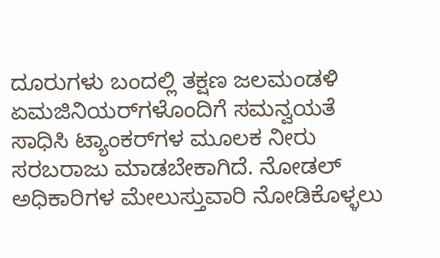ದೂರುಗಳು ಬಂದಲ್ಲಿ ತಕ್ಷಣ ಜಲಮಂಡಳಿ ಏಮಜಿನಿಯರ್‌ಗಳೊಂದಿಗೆ ಸಮನ್ವಯತೆ ಸಾಧಿಸಿ ಟ್ಯಾಂಕರ್‌ಗಳ ಮೂಲಕ ನೀರು ಸರಬರಾಜು ಮಾಡಬೇಕಾಗಿದೆ. ನೋಡಲ್ ಅಧಿಕಾರಿಗಳ ಮೇಲುಸ್ತುವಾರಿ ನೋಡಿಕೊಳ್ಳಲು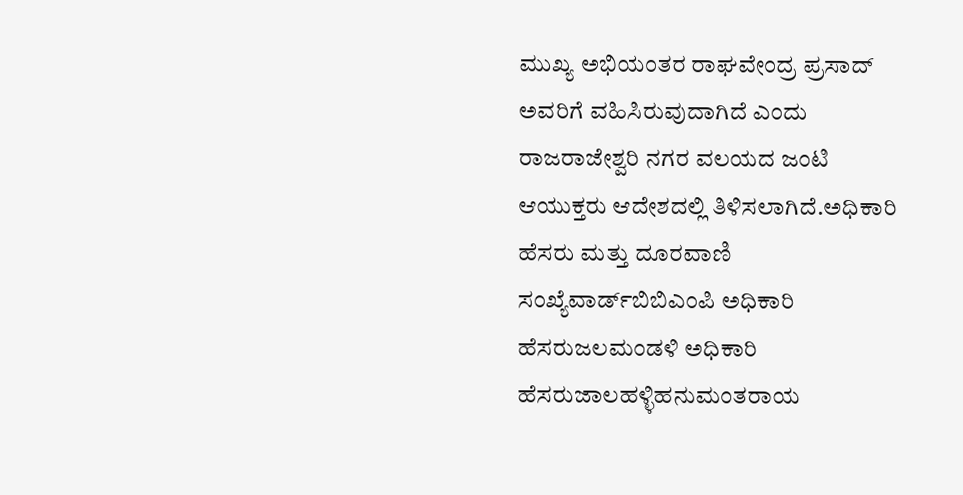ಮುಖ್ಯ ಅಭಿಯಂತರ ರಾಘವೇಂದ್ರ ಪ್ರಸಾದ್ ಅವರಿಗೆ ವಹಿಸಿರುವುದಾಗಿದೆ ಎಂದು ರಾಜರಾಜೇಶ್ವರಿ ನಗರ ವಲಯದ ಜಂಟಿ ಆಯುಕ್ತರು ಆದೇಶದಲ್ಲಿ ತಿಳಿಸಲಾಗಿದೆ.ಅಧಿಕಾರಿ ಹೆಸರು ಮತ್ತು ದೂರವಾಣಿ ಸಂಖ್ಯೆವಾರ್ಡ್‌ಬಿಬಿಎಂಪಿ ಅಧಿಕಾರಿ ಹೆಸರುಜಲಮಂಡಳಿ ಅಧಿಕಾರಿ ಹೆಸರುಜಾಲಹಳ್ಳಿಹನುಮಂತರಾಯ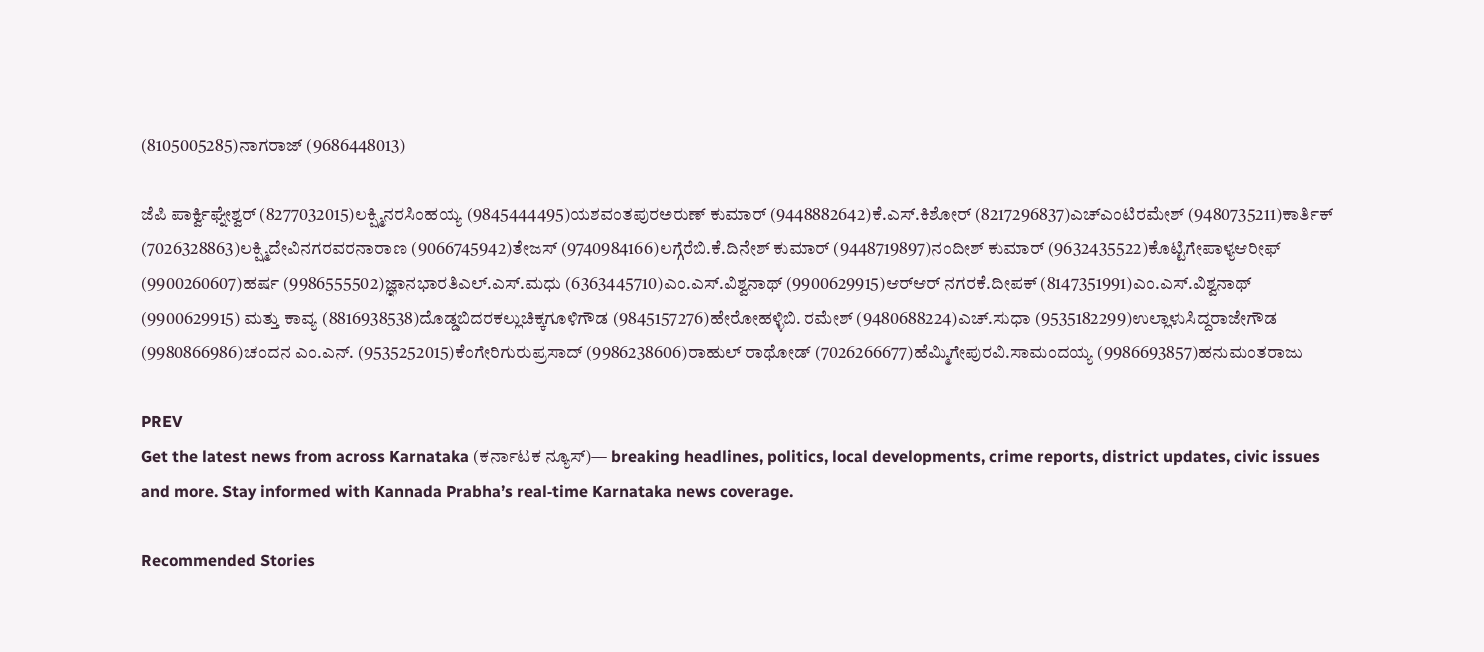(8105005285)ನಾಗರಾಜ್ (9686448013)

ಜೆಪಿ ಪಾರ್ಕ್ವಿಘ್ನೇಶ್ವರ್ (8277032015)ಲಕ್ಷ್ಮಿನರಸಿಂಹಯ್ಯ (9845444495)ಯಶವಂತಪುರಅರುಣ್ ಕುಮಾರ್ (9448882642)ಕೆ.ಎಸ್.ಕಿಶೋರ್ (8217296837)ಎಚ್‌ಎಂಟಿರಮೇಶ್ (9480735211)ಕಾರ್ತಿಕ್ (7026328863)ಲಕ್ಷ್ಮಿದೇವಿನಗರವರನಾರಾಣ (9066745942)ತೇಜಸ್ (9740984166)ಲಗ್ಗೆರೆಬಿ.ಕೆ.ದಿನೇಶ್ ಕುಮಾರ್ (9448719897)ನಂದೀಶ್ ಕುಮಾರ್ (9632435522)ಕೊಟ್ಟಿಗೇಪಾಳ್ಯಆರೀಫ್ (9900260607)ಹರ್ಷ (9986555502)ಜ್ಞಾನಭಾರತಿಎಲ್.ಎಸ್.ಮಧು (6363445710)ಎಂ.ಎಸ್.ವಿಶ್ವನಾಥ್ (9900629915)ಆರ್‌ಆರ್ ನಗರಕೆ.ದೀಪಕ್ (8147351991)ಎಂ.ಎಸ್.ವಿಶ್ವನಾಥ್ (9900629915) ಮತ್ತು ಕಾವ್ಯ (8816938538)ದೊಡ್ಡಬಿದರಕಲ್ಲುಚಿಕ್ಕಗೂಳಿಗೌಡ (9845157276)ಹೇರೋಹಳ್ಳಿಬಿ. ರಮೇಶ್ (9480688224)ಎಚ್.ಸುಧಾ (9535182299)ಉಲ್ಲಾಳುಸಿದ್ದರಾಜೇಗೌಡ (9980866986)ಚಂದನ ಎಂ.ಎನ್. (9535252015)ಕೆಂಗೇರಿಗುರುಪ್ರಸಾದ್ (9986238606)ರಾಹುಲ್ ರಾಥೋಡ್ (7026266677)ಹೆಮ್ಮಿಗೇಪುರವಿ.ಸಾಮಂದಯ್ಯ (9986693857)ಹನುಮಂತರಾಜು

PREV
Get the latest news from across Karnataka (ಕರ್ನಾಟಕ ನ್ಯೂಸ್)— breaking headlines, politics, local developments, crime reports, district updates, civic issues and more. Stay informed with Kannada Prabha’s real‑time Karnataka news coverage.

Recommended Stories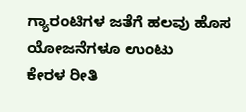ಗ್ಯಾರಂಟಿಗಳ ಜತೆಗೆ ಹಲವು ಹೊಸ ಯೋಜನೆಗಳೂ ಉಂಟು
ಕೇರಳ ರೀತಿ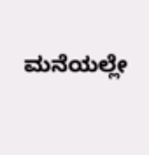ಮನೆಯಲ್ಲೇ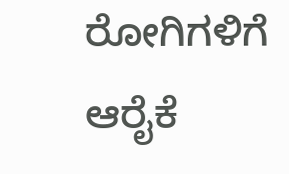ರೋಗಿಗಳಿಗೆ ಆರೈಕೆ